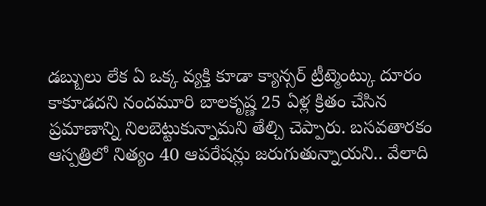డబ్బులు లేక ఏ ఒక్క వ్యక్తి కూడా క్యాన్సర్ ట్రీట్మెంట్కు దూరం కాకూడదని నందమూరి బాలకృష్ణ 25 ఏళ్ల క్రితం చేసిన ప్రమాణాన్ని నిలబెట్టుకున్నామని తేల్చి చెప్పారు. బసవతారకం ఆస్పత్రిలో నిత్యం 40 ఆపరేషన్లు జరుగుతున్నాయని.. వేలాది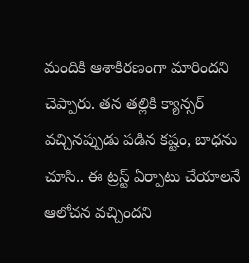మందికి ఆశాకిరణంగా మారిందని చెప్పారు. తన తల్లికి క్యాన్సర్ వచ్చినప్పుడు పడిన కష్టం, బాధను చూసి.. ఈ ట్రస్ట్ ఏర్పాటు చేయాలనే ఆలోచన వచ్చిందని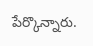పేర్కొన్నారు.